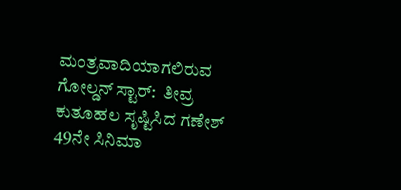ಮಂತ್ರವಾದಿಯಾಗಲಿರುವ ಗೋಲ್ಡನ್‌ ಸ್ಟಾರ್‌:  ತೀವ್ರ ಕುತೂಹಲ ಸೃಷ್ಟಿಸಿದ ಗಣೇಶ್ 49ನೇ ಸಿನಿಮಾ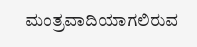ಮಂತ್ರವಾದಿಯಾಗಲಿರುವ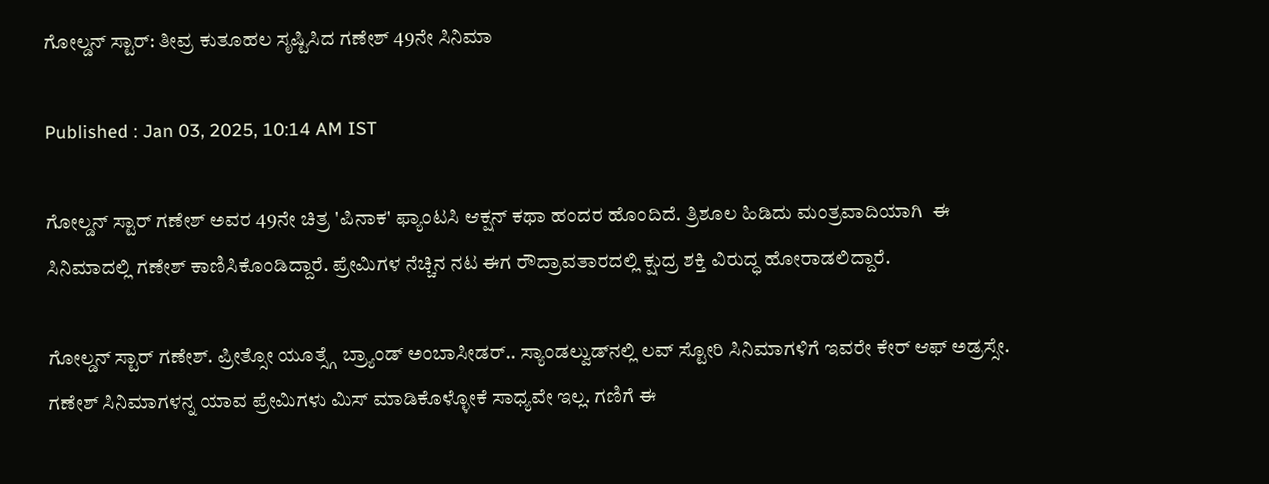ಗೋಲ್ಡನ್‌ ಸ್ಟಾರ್‌: ತೀವ್ರ ಕುತೂಹಲ ಸೃಷ್ಟಿಸಿದ ಗಣೇಶ್ 49ನೇ ಸಿನಿಮಾ

Published : Jan 03, 2025, 10:14 AM IST

ಗೋಲ್ಡನ್ ಸ್ಟಾರ್ ಗಣೇಶ್ ಅವರ 49ನೇ ಚಿತ್ರ 'ಪಿನಾಕ' ಫ್ಯಾಂಟಸಿ ಆಕ್ಷನ್ ಕಥಾ ಹಂದರ ಹೊಂದಿದೆ. ತ್ರಿಶೂಲ ಹಿಡಿದು ಮಂತ್ರವಾದಿಯಾಗಿ  ಈ ಸಿನಿಮಾದಲ್ಲಿ ಗಣೇಶ್ ಕಾಣಿಸಿಕೊಂಡಿದ್ದಾರೆ. ಪ್ರೇಮಿಗಳ ನೆಚ್ಚಿನ ನಟ ಈಗ ರೌದ್ರಾವತಾರದಲ್ಲಿ ಕ್ಷುದ್ರ ಶಕ್ತಿ ವಿರುದ್ಧ ಹೋರಾಡಲಿದ್ದಾರೆ.

ಗೋಲ್ಡನ್ ಸ್ಟಾರ್ ಗಣೇಶ್. ಪ್ರೀತ್ಸೋ ಯೂತ್ಸ್ಗೆ ಬ್ರ್ಯಾಂಡ್ ಅಂಬಾಸೀಡರ್.. ಸ್ಯಾಂಡಲ್ವುಡ್‌ನಲ್ಲಿ ಲವ್ ಸ್ಟೋರಿ ಸಿನಿಮಾಗಳಿಗೆ ಇವರೇ ಕೇರ್ ಆಫ್ ಅಡ್ರಸ್ಸೇ. ಗಣೇಶ್ ಸಿನಿಮಾಗಳನ್ನ ಯಾವ ಪ್ರೇಮಿಗಳು ಮಿಸ್ ಮಾಡಿಕೊಳ್ಳೋಕೆ ಸಾಧ್ಯವೇ ಇಲ್ಲ. ಗಣಿಗೆ ಈ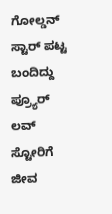ಗೋಲ್ಡನ್ ಸ್ಟಾರ್ ಪಟ್ಟ ಬಂದಿದ್ದು ಪ್ರ್ಯೂರ್ ಲವ್ ಸ್ಟೋರಿಗೆ ಜೀವ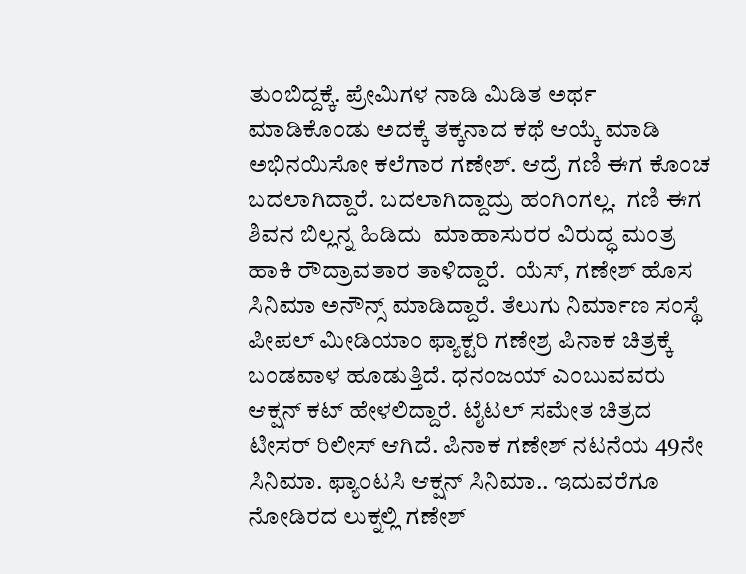ತುಂಬಿದ್ದಕ್ಕೆ. ಪ್ರೇಮಿಗಳ ನಾಡಿ ಮಿಡಿತ ಅರ್ಥ ಮಾಡಿಕೊಂಡು ಅದಕ್ಕೆ ತಕ್ಕನಾದ ಕಥೆ ಆಯ್ಕೆ ಮಾಡಿ ಅಭಿನಯಿಸೋ ಕಲೆಗಾರ ಗಣೇಶ್. ಆದ್ರೆ ಗಣಿ ಈಗ ಕೊಂಚ ಬದಲಾಗಿದ್ದಾರೆ. ಬದಲಾಗಿದ್ದಾದ್ರು ಹಂಗಿಂಗಲ್ಲ.  ಗಣಿ ಈಗ ಶಿವನ ಬಿಲ್ಲನ್ನ ಹಿಡಿದು  ಮಾಹಾಸುರರ ವಿರುದ್ಧ ಮಂತ್ರ ಹಾಕಿ ರೌದ್ರಾವತಾರ ತಾಳಿದ್ದಾರೆ.  ಯೆಸ್, ಗಣೇಶ್ ಹೊಸ ಸಿನಿಮಾ ಅನೌನ್ಸ್ ಮಾಡಿದ್ದಾರೆ. ತೆಲುಗು ನಿರ್ಮಾಣ ಸಂಸ್ಥೆ ಪೀಪಲ್ ಮೀಡಿಯಾಂ ಫ್ಯಾಕ್ಟರಿ ಗಣೇಶ್ರ ಪಿನಾಕ ಚಿತ್ರಕ್ಕೆ ಬಂಡವಾಳ ಹೂಡುತ್ತಿದೆ. ಧನಂಜಯ್ ಎಂಬುವವರು ಆಕ್ಷನ್ ಕಟ್ ಹೇಳಲಿದ್ದಾರೆ. ಟೈಟಲ್ ಸಮೇತ ಚಿತ್ರದ ಟೀಸರ್ ರಿಲೀಸ್ ಆಗಿದೆ. ಪಿನಾಕ ಗಣೇಶ್ ನಟನೆಯ 49ನೇ ಸಿನಿಮಾ. ಫ್ಯಾಂಟಸಿ ಆಕ್ಷನ್ ಸಿನಿಮಾ.. ಇದುವರೆಗೂ ನೋಡಿರದ ಲುಕ್ನಲ್ಲಿ ಗಣೇಶ್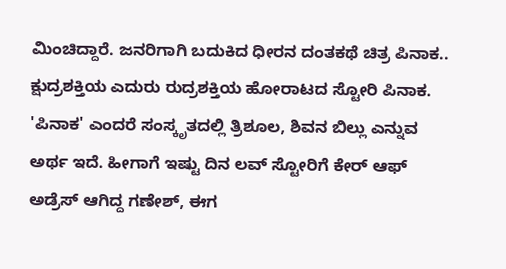ಮಿಂಚಿದ್ದಾರೆ. ಜನರಿಗಾಗಿ ಬದುಕಿದ ಧೀರನ ದಂತಕಥೆ ಚಿತ್ರ ಪಿನಾಕ.. ಕ್ಷುದ್ರಶಕ್ತಿಯ ಎದುರು ರುದ್ರಶಕ್ತಿಯ ಹೋರಾಟದ ಸ್ಟೋರಿ ಪಿನಾಕ. 'ಪಿನಾಕ' ಎಂದರೆ ಸಂಸ್ಕೃತದಲ್ಲಿ ತ್ರಿಶೂಲ, ಶಿವನ ಬಿಲ್ಲು ಎನ್ನುವ ಅರ್ಥ ಇದೆ. ಹೀಗಾಗೆ ಇಷ್ಟು ದಿನ ಲವ್ ಸ್ಟೋರಿಗೆ ಕೇರ್ ಆಫ್ ಅಡ್ರೆಸ್ ಆಗಿದ್ದ ಗಣೇಶ್, ಈಗ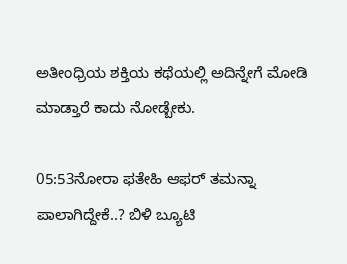ಅತೀಂಧ್ರಿಯ ಶಕ್ತಿಯ ಕಥೆಯಲ್ಲಿ ಅದಿನ್ನೇಗೆ ಮೋಡಿ ಮಾಡ್ತಾರೆ ಕಾದು ನೋಡ್ಬೇಕು.

05:53ನೋರಾ ಫತೇಹಿ ಆಫರ್ ತಮನ್ನಾ ಪಾಲಾಗಿದ್ದೇಕೆ..? ಬಿಳಿ ಬ್ಯೂಟಿ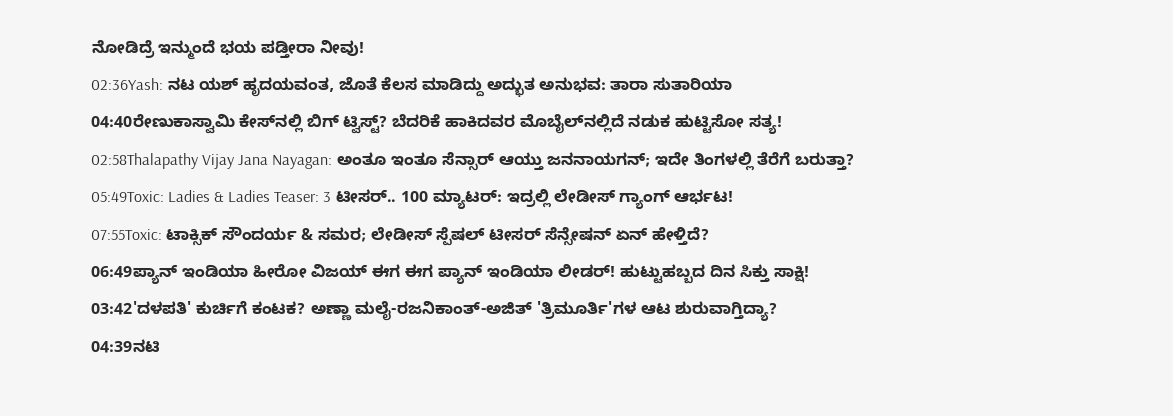ನೋಡಿದ್ರೆ ಇನ್ಮುಂದೆ ಭಯ ಪಡ್ತೀರಾ ನೀವು!
02:36Yash: ನಟ ಯಶ್ ಹೃದಯವಂತ, ಜೊತೆ ಕೆಲಸ ಮಾಡಿದ್ದು ಅದ್ಭುತ ಅನುಭವ: ತಾರಾ ಸುತಾರಿಯಾ
04:40ರೇಣುಕಾಸ್ವಾಮಿ ಕೇಸ್‌ನಲ್ಲಿ ಬಿಗ್ ಟ್ವಿಸ್ಟ್? ಬೆದರಿಕೆ ಹಾಕಿದವರ ಮೊಬೈಲ್‌ನಲ್ಲಿದೆ ನಡುಕ ಹುಟ್ಟಿಸೋ ಸತ್ಯ!
02:58Thalapathy Vijay Jana Nayagan: ಅಂತೂ ಇಂತೂ ಸೆನ್ಸಾರ್ ಆಯ್ತು ಜನನಾಯಗನ್; ಇದೇ ತಿಂಗಳಲ್ಲಿ ತೆರೆಗೆ ಬರುತ್ತಾ?
05:49Toxic: Ladies & Ladies Teaser: 3 ಟೀಸರ್.. 100 ಮ್ಯಾಟರ್: ಇದ್ರಲ್ಲಿ ಲೇಡೀಸ್ ಗ್ಯಾಂಗ್ ಆರ್ಭಟ!
07:55Toxic: ಟಾಕ್ಸಿಕ್ ಸೌಂದರ್ಯ & ಸಮರ; ಲೇಡೀಸ್ ಸ್ಪೆಷಲ್ ಟೀಸರ್ ಸೆನ್ಸೇಷನ್‌ ಏನ್ ಹೇಳ್ತಿದೆ?
06:49ಪ್ಯಾನ್ ಇಂಡಿಯಾ ಹೀರೋ ವಿಜಯ್ ಈಗ ಈಗ ಪ್ಯಾನ್ ಇಂಡಿಯಾ ಲೀಡರ್! ಹುಟ್ಟುಹಬ್ಬದ ದಿನ ಸಿಕ್ತು ಸಾಕ್ಷಿ!
03:42'ದಳಪತಿ' ಕುರ್ಚಿಗೆ ಕಂಟಕ? ಅಣ್ಣಾ ಮಲೈ-ರಜನಿಕಾಂತ್-ಅಜಿತ್ 'ತ್ರಿಮೂರ್ತಿ'ಗಳ ಆಟ ಶುರುವಾಗ್ತಿದ್ಯಾ?
04:39ನಟಿ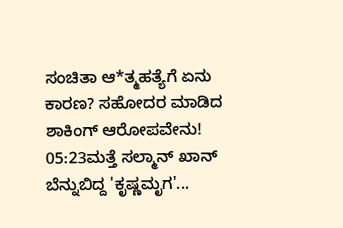ಸಂಚಿತಾ ಆ*ತ್ಮಹತ್ಯೆಗೆ ಏನು ಕಾರಣ? ಸಹೋದರ ಮಾಡಿದ ಶಾಕಿಂಗ್ ಆರೋಪವೇನು!
05:23ಮತ್ತೆ ಸಲ್ಮಾನ್ ಖಾನ್ ಬೆನ್ನುಬಿದ್ದ 'ಕೃಷ್ಣಮೃಗ'...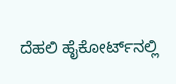ದೆಹಲಿ ಹೈಕೋರ್ಟ್‌ನಲ್ಲಿ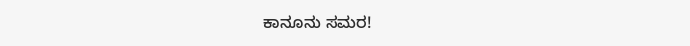ಕಾನೂನು ಸಮರ!